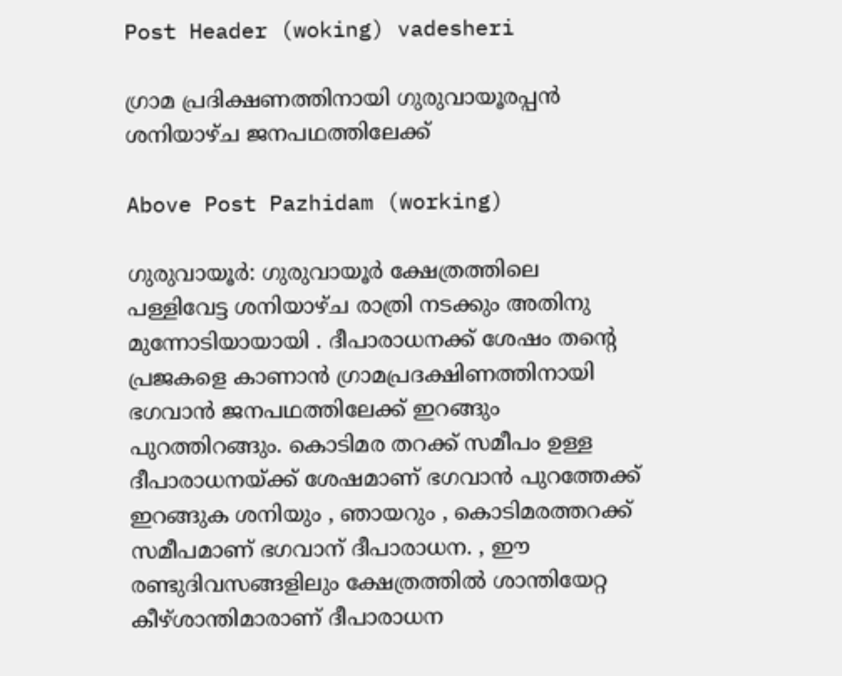Post Header (woking) vadesheri

ഗ്രാമ പ്രദിക്ഷണത്തിനായി ഗുരുവായൂരപ്പൻ ശനിയാഴ്ച ജനപഥത്തിലേക്ക്

Above Post Pazhidam (working)

ഗുരുവായൂര്‍: ഗുരുവായൂർ ക്ഷേത്രത്തിലെ പള്ളിവേട്ട ശനിയാഴ്ച രാത്രി നടക്കും അതിനു മുന്നോടിയായായി . ദീപാരാധനക്ക് ശേഷം തന്റെ പ്രജകളെ കാണാന്‍ ഗ്രാമപ്രദക്ഷിണത്തിനായി ഭഗവാന്‍ ജനപഥത്തിലേക്ക് ഇറങ്ങും പുറത്തിറങ്ങും. കൊടിമര തറക്ക് സമീപം ഉള്ള ദീപാരാധനയ്ക്ക് ശേഷമാണ് ഭഗവാൻ പുറത്തേക്ക് ഇറങ്ങുക ശനിയും , ഞായറും , കൊടിമരത്തറക്ക് സമീപമാണ് ഭഗവാന് ദീപാരാധന. , ഈ രണ്ടുദിവസങ്ങളിലും ക്ഷേത്രത്തില്‍ ശാന്തിയേറ്റ കീഴ്ശാന്തിമാരാണ് ദീപാരാധന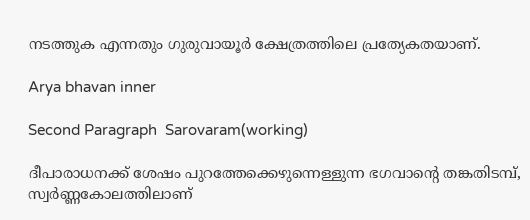നടത്തുക എന്നതും ഗുരുവായൂര്‍ ക്ഷേത്രത്തിലെ പ്രത്യേകതയാണ്.

Arya bhavan inner

Second Paragraph  Sarovaram(working)

ദീപാരാധനക്ക് ശേഷം പുറത്തേക്കെഴുന്നെള്ളുന്ന ഭഗവാന്റെ തങ്കതിടമ്പ്, സ്വര്‍ണ്ണകോലത്തിലാണ്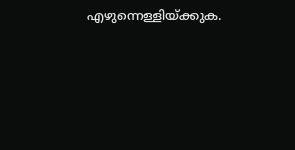എഴുന്നെള്ളിയ്ക്കുക.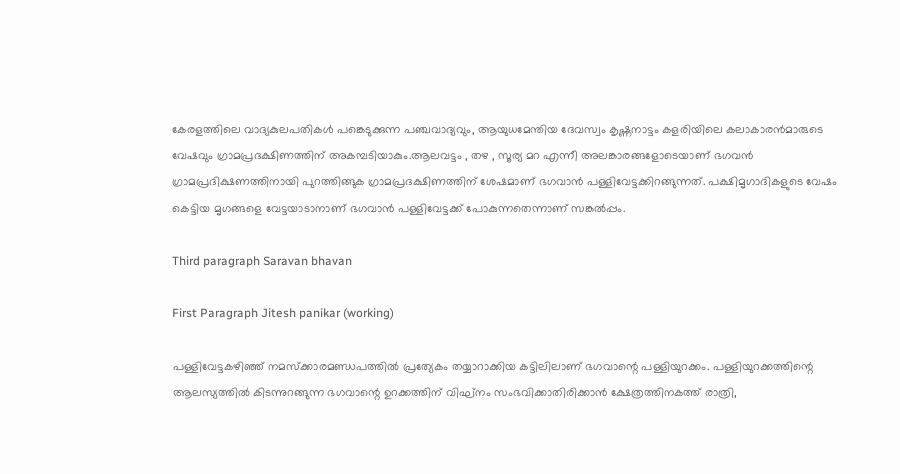കേരളത്തിലെ വാദ്യകുലപതികള്‍ പങ്കെടുക്കുന്ന പഞ്ചവാദ്യവും, ആയുധമേന്തിയ ദേവസ്വം കൃഷ്ണനാട്ടം കളരിയിലെ കലാകാരന്‍മാരുടെ വേഷവും ഗ്രാമപ്രദക്ഷിണത്തിന് അകമ്പടിയാകും.ആലവട്ടം , തഴ , സൂര്യ മറ എന്നീ അലങ്കാരങ്ങളോടെയാണ് ഭഗവൻ ഗ്രാമപ്രദിക്ഷണത്തിനായി പുറത്തിങ്ങുക ഗ്രാമപ്രദക്ഷിണത്തിന് ശേഷമാണ് ഭഗവാന്‍ പള്ളിവേട്ടക്കിറങ്ങുന്നത്. പക്ഷിമൃഗാദികളുടെ വേഷം കെട്ടിയ മൃഗങ്ങളെ വേട്ടയാടാനാണ് ഭഗവാന്‍ പള്ളിവേട്ടക്ക് പോകുന്നതെന്നാണ് സങ്കല്‍പ്പം.

Third paragraph Saravan bhavan

First Paragraph Jitesh panikar (working)

പള്ളിവേട്ടകഴിഞ്ഞ് നമസ്‌ക്കാരമണ്ഡപത്തില്‍ പ്രത്യേകം തയ്യാറാക്കിയ കട്ടിലിലാണ് ഭഗവാന്റെ പള്ളിയുറക്കം. പള്ളിയുറക്കത്തിന്റെ ആലസ്യത്തില്‍ കിടന്നുറങ്ങുന്ന ഭഗവാന്റെ ഉറക്കത്തിന് വിഘ്‌നം സംഭവിക്കാതിരിക്കാന്‍ ക്ഷേത്രത്തിനകത്ത് രാത്രി,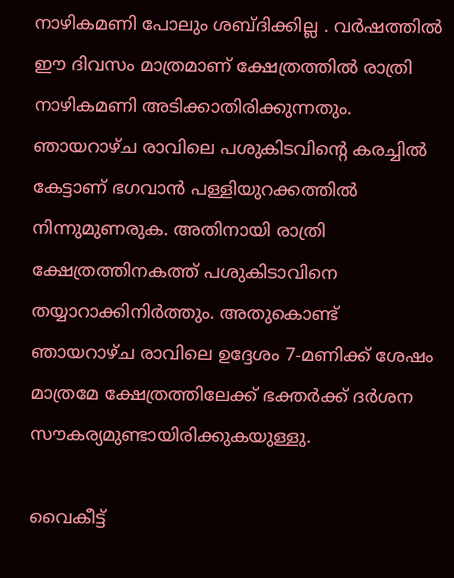നാഴികമണി പോലും ശബ്ദിക്കില്ല . വര്‍ഷത്തില്‍ ഈ ദിവസം മാത്രമാണ് ക്ഷേത്രത്തില്‍ രാത്രി നാഴികമണി അടിക്കാതിരിക്കുന്നതും. ഞായറാഴ്ച രാവിലെ പശുകിടവിന്റെ കരച്ചില്‍ കേട്ടാണ് ഭഗവാന്‍ പള്ളിയുറക്കത്തില്‍ നിന്നുമുണരുക. അതിനായി രാത്രി ക്ഷേത്രത്തിനകത്ത് പശുകിടാവിനെ തയ്യാറാക്കിനിര്‍ത്തും. അതുകൊണ്ട് ഞായറാഴ്ച രാവിലെ ഉദ്ദേശം 7-മണിക്ക് ശേഷം മാത്രമേ ക്ഷേത്രത്തിലേക്ക് ഭക്തര്‍ക്ക് ദര്‍ശന സൗകര്യമുണ്ടായിരിക്കുകയുള്ളു.

വൈകീട്ട്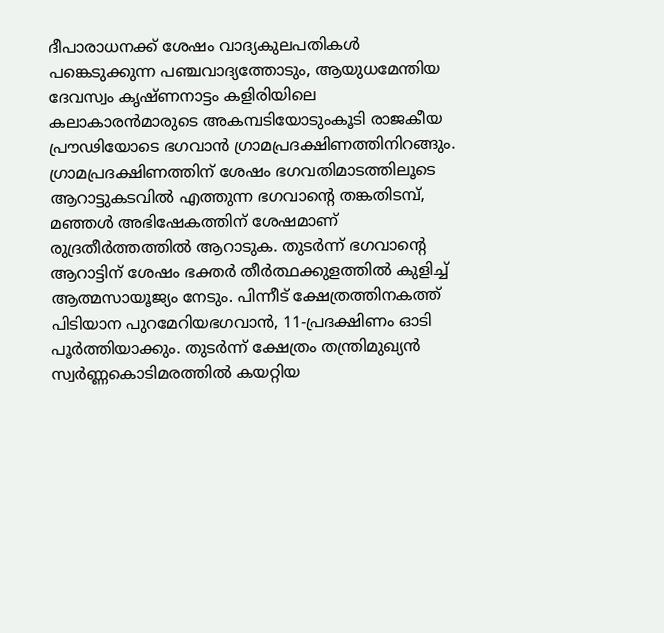ദീപാരാധനക്ക് ശേഷം വാദ്യകുലപതികള്‍ പങ്കെടുക്കുന്ന പഞ്ചവാദ്യത്തോടും, ആയുധമേന്തിയ ദേവസ്വം കൃഷ്ണനാട്ടം കളിരിയിലെ കലാകാരന്‍മാരുടെ അകമ്പടിയോടുംകൂടി രാജകീയ പ്രൗഢിയോടെ ഭഗവാന്‍ ഗ്രാമപ്രദക്ഷിണത്തിനിറങ്ങും. ഗ്രാമപ്രദക്ഷിണത്തിന് ശേഷം ഭഗവതിമാടത്തിലൂടെ ആറാട്ടുകടവില്‍ എത്തുന്ന ഭഗവാന്റെ തങ്കതിടമ്പ്, മഞ്ഞള്‍ അഭിഷേകത്തിന് ശേഷമാണ് രുദ്രതീര്‍ത്തത്തില്‍ ആറാടുക. തുടര്‍ന്ന് ഭഗവാന്റെ ആറാട്ടിന് ശേഷം ഭക്തര്‍ തീര്‍ത്ഥക്കുളത്തില്‍ കുളിച്ച് ആത്മസായൂജ്യം നേടും. പിന്നീട് ക്ഷേത്രത്തിനകത്ത് പിടിയാന പുറമേറിയഭഗവാന്‍, 11-പ്രദക്ഷിണം ഓടി പൂര്‍ത്തിയാക്കും. തുടര്‍ന്ന് ക്ഷേത്രം തന്ത്രിമുഖ്യന്‍ സ്വര്‍ണ്ണകൊടിമരത്തില്‍ കയറ്റിയ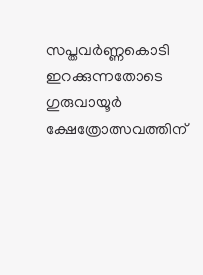സപ്തവര്‍ണ്ണകൊടി ഇറക്കുന്നതോടെ ഗുരുവായൂര്‍ ക്ഷേത്രോത്സവത്തിന്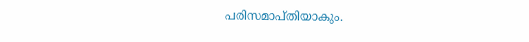പരിസമാപ്തിയാകും.